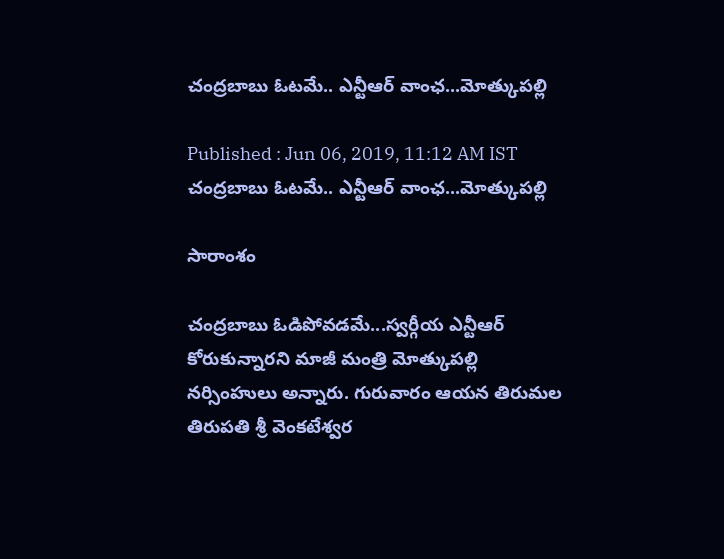చంద్రబాబు ఓటమే.. ఎన్టీఆర్ వాంఛ...మోత్కుపల్లి

Published : Jun 06, 2019, 11:12 AM IST
చంద్రబాబు ఓటమే.. ఎన్టీఆర్ వాంఛ...మోత్కుపల్లి

సారాంశం

చంద్రబాబు ఓడిపోవడమే...స్వర్గీయ ఎన్టీఆర్ కోరుకున్నారని మాజీ మంత్రి మోత్కుపల్లి నర్సింహులు అన్నారు. గురువారం ఆయన తిరుమల తిరుపతి శ్రీ వెంకటేశ్వర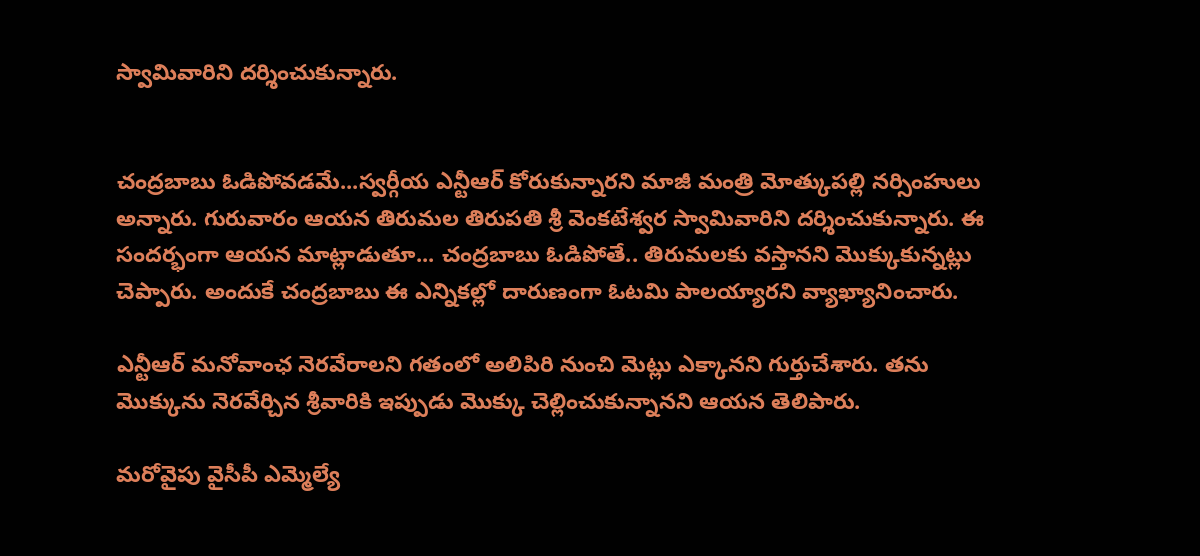స్వామివారిని దర్శించుకున్నారు.


చంద్రబాబు ఓడిపోవడమే...స్వర్గీయ ఎన్టీఆర్ కోరుకున్నారని మాజీ మంత్రి మోత్కుపల్లి నర్సింహులు అన్నారు. గురువారం ఆయన తిరుమల తిరుపతి శ్రీ వెంకటేశ్వర స్వామివారిని దర్శించుకున్నారు. ఈ సందర్భంగా ఆయన మాట్లాడుతూ... చంద్రబాబు ఓడిపోతే.. తిరుమలకు వస్తానని మొక్కుకున్నట్లు చెప్పారు. అందుకే చంద్రబాబు ఈ ఎన్నికల్లో దారుణంగా ఓటమి పాలయ్యారని వ్యాఖ్యానించారు.

ఎన్టీఆర్‌ మనోవాంఛ నెరవేరాలని గతంలో అలిపిరి నుంచి మెట్లు ఎక్కానని గుర్తుచేశారు. తను మొక్కును నెరవేర్చిన శ్రీవారికి ఇప్పుడు మొక్కు చెల్లించుకున్నానని ఆయన తెలిపారు.

మరోవైపు వైసీపీ ఎమ్మెల్యే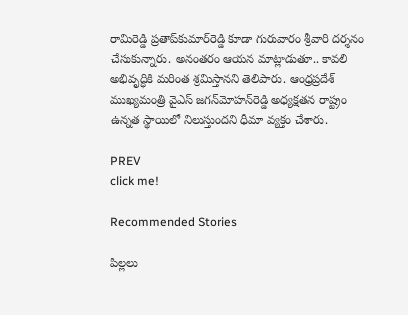రామిరెడ్డి ప్రతాప్‌కుమార్‌రెడ్డి కూడా గురువారం శ్రీవారి దర్శనం చేసుకున్నారు. అనంతరం ఆయన మాట్లాడుతూ.. కావలి అభివృద్ధికి మరింత శ్రమిస్తానని తెలిపారు. ఆంధ్రప్రదేశ్‌ ముఖ్యమంత్రి వైఎస్‌ జగన్‌మోహన్‌రెడ్డి అధ్యక్షతన రాష్ట్రం ఉన్నత స్థాయిలో నిలుస్తుందని ధీమా వ్యక్తం చేశారు.

PREV
click me!

Recommended Stories

పిల్ల‌లు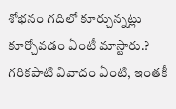శోభ‌నం గ‌దిలో కూర్చున్న‌ట్లు కూర్చోవ‌డం ఏంటీ మాస్టారు.? గ‌రిక‌పాటి వివాదం ఏంటి, ఇంత‌కీ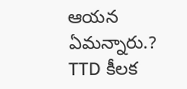ఆయ‌న ఏమ‌న్నారు.?
TTD కీల‌క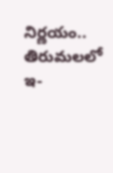నిర్ణ‌యం.. తిరుమ‌ల‌లో ఇ-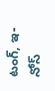టంగ్, ఇ-నోస్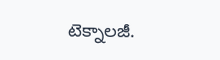టెక్నాల‌జీ.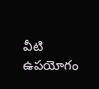వీటి ఉప‌యోగం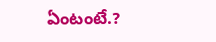ఏంటంటే.?